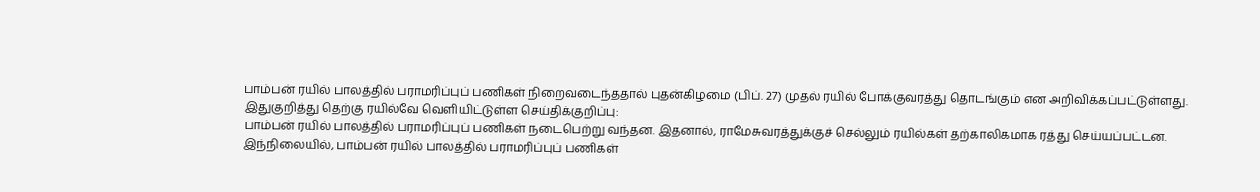பாம்பன் ரயில் பாலத்தில் பராமரிப்புப் பணிகள் நிறைவடைந்ததால் புதன்கிழமை (பிப். 27) முதல் ரயில் போக்குவரத்து தொடங்கும் என அறிவிக்கப்பட்டுள்ளது.
இதுகுறித்து தெற்கு ரயில்வே வெளியிட்டுள்ள செய்திக்குறிப்பு:
பாம்பன் ரயில் பாலத்தில் பராமரிப்புப் பணிகள் நடைபெற்று வந்தன. இதனால், ராமேசுவரத்துக்குச் செல்லும் ரயில்கள் தற்காலிகமாக ரத்து செய்யப்பட்டன.
இந்நிலையில், பாம்பன் ரயில் பாலத்தில் பராமரிப்புப் பணிகள்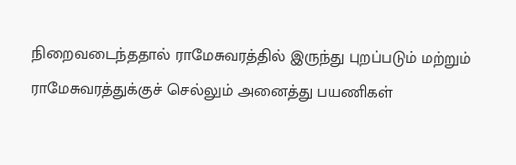நிறைவடைந்ததால் ராமேசுவரத்தில் இருந்து புறப்படும் மற்றும் ராமேசுவரத்துக்குச் செல்லும் அனைத்து பயணிகள்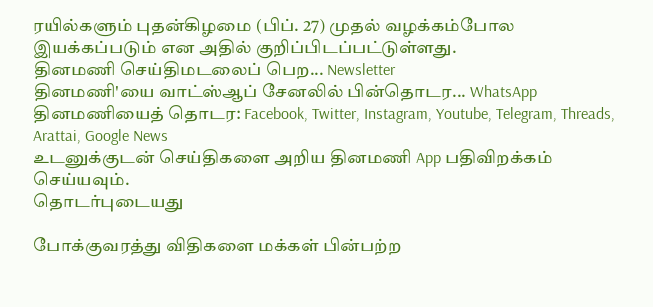ரயில்களும் புதன்கிழமை (பிப். 27) முதல் வழக்கம்போல இயக்கப்படும் என அதில் குறிப்பிடப்பட்டுள்ளது.
தினமணி செய்திமடலைப் பெற... Newsletter
தினமணி'யை வாட்ஸ்ஆப் சேனலில் பின்தொடர... WhatsApp
தினமணியைத் தொடர: Facebook, Twitter, Instagram, Youtube, Telegram, Threads, Arattai, Google News
உடனுக்குடன் செய்திகளை அறிய தினமணி App பதிவிறக்கம் செய்யவும்.
தொடர்புடையது

போக்குவரத்து விதிகளை மக்கள் பின்பற்ற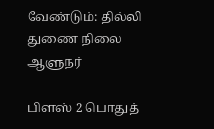வேண்டும்: தில்லி துணை நிலை ஆளுநர்

பிளஸ் 2 பொதுத்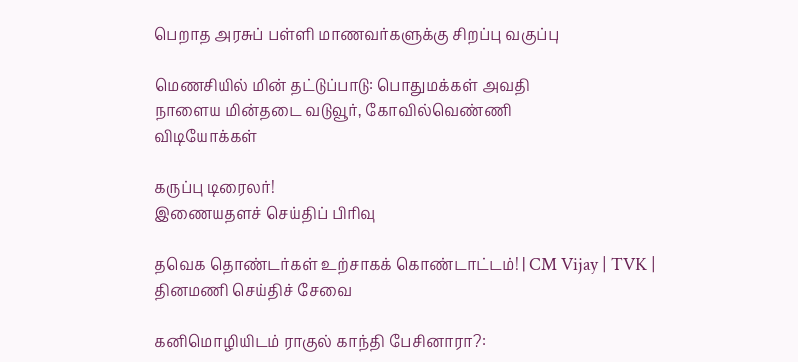பெறாத அரசுப் பள்ளி மாணவர்களுக்கு சிறப்பு வகுப்பு

மெணசியில் மின் தட்டுப்பாடு: பொதுமக்கள் அவதி
நாளைய மின்தடை வடுவூர், கோவில்வெண்ணி
விடியோக்கள்

கருப்பு டிரைலர்!
இணையதளச் செய்திப் பிரிவு

தவெக தொண்டர்கள் உற்சாகக் கொண்டாட்டம்! | CM Vijay | TVK |
தினமணி செய்திச் சேவை

கனிமொழியிடம் ராகுல் காந்தி பேசினாரா?: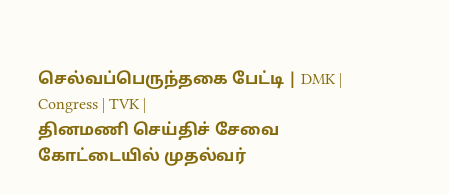செல்வப்பெருந்தகை பேட்டி | DMK | Congress | TVK |
தினமணி செய்திச் சேவை
கோட்டையில் முதல்வர்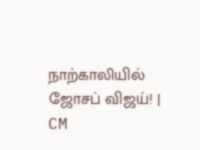நாற்காலியில் ஜோசப் விஜய்! | CM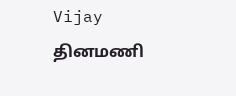Vijay
தினமணி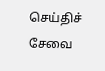செய்திச் சேவை